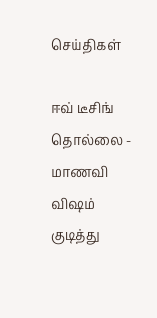செய்திகள்

ஈவ் டீசிங் தொல்லை - மாணவி விஷம் குடித்து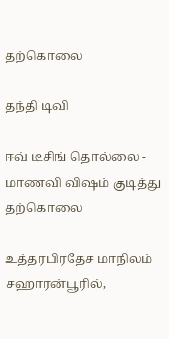தற்கொலை

தந்தி டிவி

ஈவ் டீசிங் தொல்லை - மாணவி விஷம் குடித்து தற்கொலை

உத்தரபிரதேச மாநிலம் சஹாரன்பூரில்,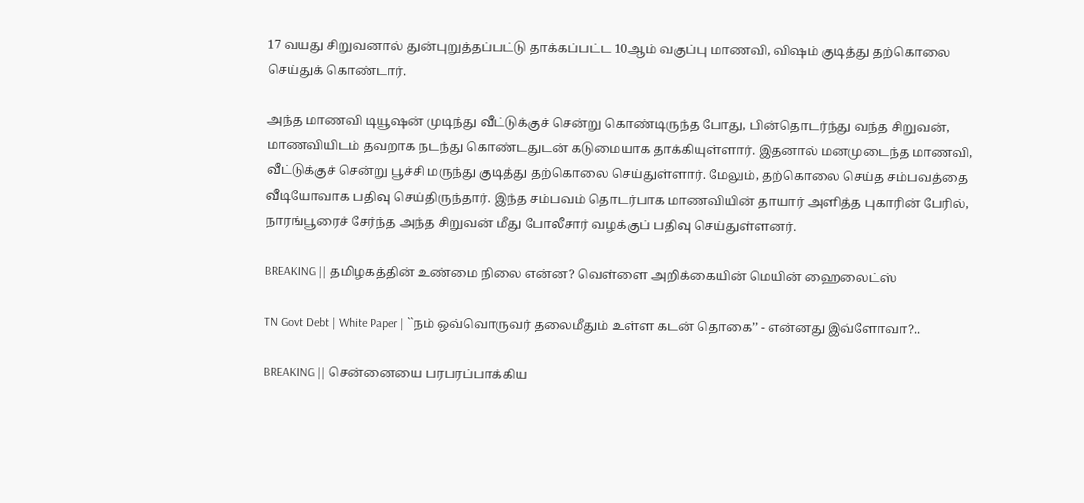17 வயது சிறுவனால் துன்புறுத்தப்பட்டு தாக்கப்பட்ட 10ஆம் வகுப்பு மாணவி, விஷம் குடித்து தற்கொலை செய்துக் கொண்டார்.

அந்த மாணவி டியூஷன் முடிந்து வீட்டுக்குச் சென்று கொண்டிருந்த போது, பின்தொடர்ந்து வந்த சிறுவன், மாணவியிடம் தவறாக நடந்து கொண்டதுடன் கடுமையாக தாக்கியுள்ளார். இதனால் மனமுடைந்த மாணவி, வீட்டுக்குச் சென்று பூச்சி மருந்து குடித்து தற்கொலை செய்துள்ளார். மேலும், தற்கொலை செய்த சம்பவத்தை வீடியோவாக பதிவு செய்திருந்தார். இந்த சம்பவம் தொடர்பாக மாணவியின் தாயார் அளித்த புகாரின் பேரில், நாரங்பூரைச் சேர்ந்த அந்த சிறுவன் மீது போலீசார் வழக்குப் பதிவு செய்துள்ளனர்.

BREAKING || தமிழகத்தின் உண்மை நிலை என்ன? வெள்ளை அறிக்கையின் மெயின் ஹைலைட்ஸ்

TN Govt Debt | White Paper | ``நம் ஒவ்வொருவர் தலைமீதும் உள்ள கடன் தொகை’’ - என்னது இவ்ளோவா?..

BREAKING || சென்னையை பரபரப்பாக்கிய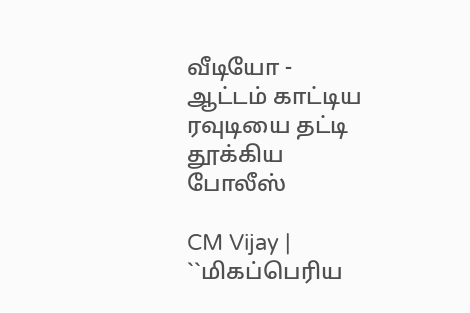வீடியோ - ஆட்டம் காட்டிய ரவுடியை தட்டி தூக்கிய போலீஸ்

CM Vijay | ``மிகப்பெரிய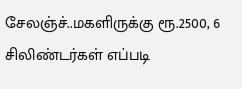சேலஞ்ச்..மகளிருக்கு ரூ.2500, 6 சிலிண்டர்கள் எப்படி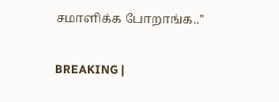சமாளிக்க போறாங்க..''

BREAKING |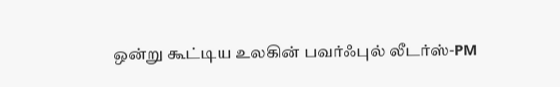ஒன்று கூட்டிய உலகின் பவர்ஃபுல் லீடர்ஸ்-PM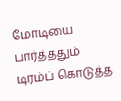மோடியை பார்த்ததும் டிரம்ப் கொடுத்த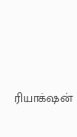ரியாக்‌ஷன்